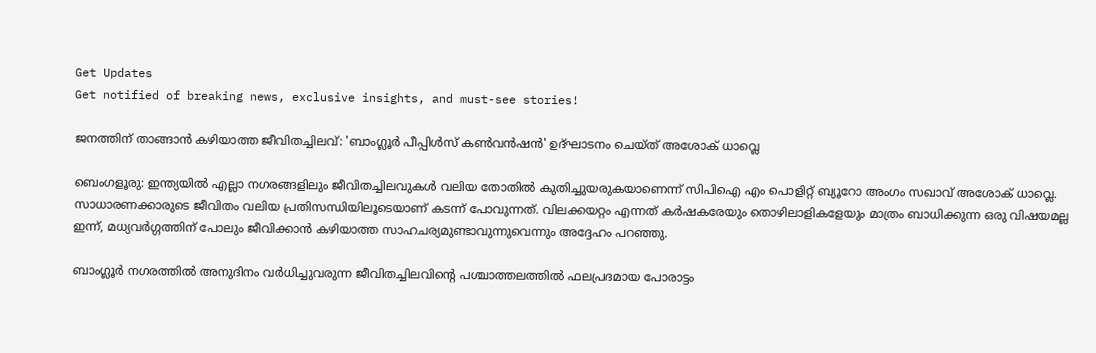Get Updates
Get notified of breaking news, exclusive insights, and must-see stories!

ജനത്തിന് താങ്ങാന്‍ കഴിയാത്ത ജീവിതച്ചിലവ്: 'ബാംഗ്ലൂർ പീപ്പിൾസ് കൺവൻഷൻ' ഉദ്ഘാടനം ചെയ്ത് അശോക് ധാവ്ലെ

ബെംഗളൂരു: ഇന്ത്യയില്‍ എല്ലാ നഗരങ്ങളിലും ജീവിതച്ചിലവുകള്‍ വലിയ തോതില്‍ കുതിച്ചുയരുകയാണെന്ന് സിപിഐ എം പൊളിറ്റ് ബ്യൂറോ അംഗം സഖാവ് അശോക് ധാവ്ലെ. സാധാരണക്കാരുടെ ജീവിതം വലിയ പ്രതിസന്ധിയിലൂടെയാണ് കടന്ന് പോവുന്നത്. വിലക്കയറ്റം എന്നത് കർഷകരേയും തൊഴിലാളികളേയും മാത്രം ബാധിക്കുന്ന ഒരു വിഷയമല്ല ഇന്ന്, മധ്യവർഗ്ഗത്തിന് പോലും ജീവിക്കാന്‍ കഴിയാത്ത സാഹചര്യമുണ്ടാവുന്നുവെന്നും അദ്ദേഹം പറഞ്ഞു.

ബാംഗ്ലൂർ നഗരത്തിൽ അനുദിനം വർധിച്ചുവരുന്ന ജീവിതച്ചിലവിന്റെ പശ്ചാത്തലത്തിൽ ഫലപ്രദമായ പോരാട്ടം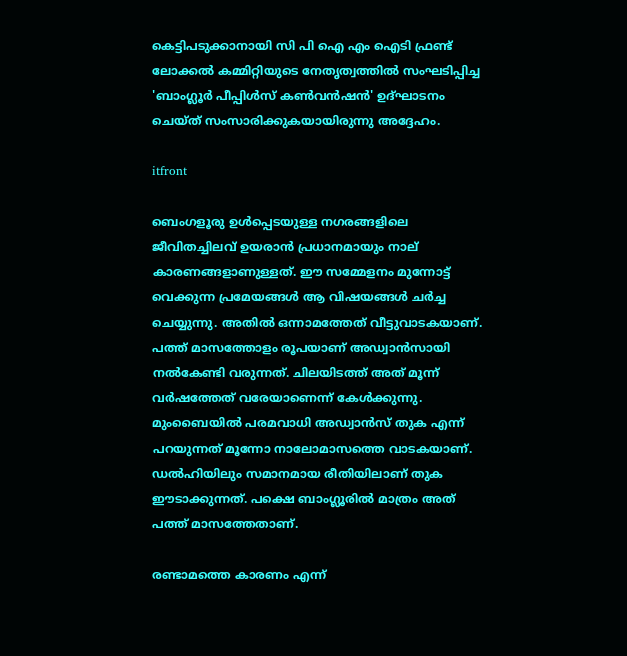കെട്ടിപടുക്കാനായി സി പി ഐ എം ഐടി ഫ്രണ്ട് ലോക്കൽ കമ്മിറ്റിയുടെ നേതൃത്വത്തിൽ സംഘടിപ്പിച്ച 'ബാംഗ്ലൂർ പീപ്പിൾസ് കൺവൻഷൻ' ഉദ്ഘാടനം ചെയ്ത് സംസാരിക്കുകയായിരുന്നു അദ്ദേഹം.

itfront

ബെംഗളൂരു ഉള്‍പ്പെടയുള്ള നഗരങ്ങളിലെ ജീവിതച്ചിലവ് ഉയരാന്‍ പ്രധാനമായും നാല് കാരണങ്ങളാണുള്ളത്. ഈ സമ്മേളനം മുന്നോട്ട് വെക്കുന്ന പ്രമേയങ്ങള്‍ ആ വിഷയങ്ങള്‍ ചർച്ച ചെയ്യുന്നു. അതില്‍ ഒന്നാമത്തേത് വീട്ടുവാടകയാണ്. പത്ത് മാസത്തോളം രൂപയാണ് അഡ്വാന്‍സായി നല്‍കേണ്ടി വരുന്നത്. ചിലയിടത്ത് അത് മൂന്ന് വർഷത്തേത് വരേയാണെന്ന് കേള്‍ക്കുന്നു. മുംബൈയില്‍ പരമവാധി അഡ്വാന്‍സ് തുക എന്ന് പറയുന്നത് മൂന്നോ നാലോമാസത്തെ വാടകയാണ്. ഡല്‍ഹിയിലും സമാനമായ രീതിയിലാണ് തുക ഈടാക്കുന്നത്. പക്ഷെ ബാംഗ്ലൂരില്‍ മാത്രം അത് പത്ത് മാസത്തേതാണ്.

രണ്ടാമത്തെ കാരണം എന്ന്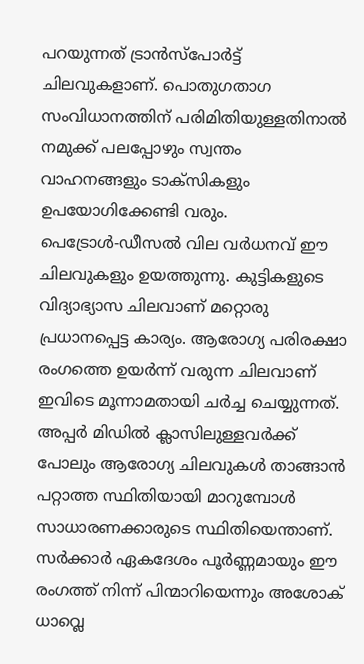പറയുന്നത് ട്രാന്‍സ്പോർട്ട് ചിലവുകളാണ്. പൊതുഗതാഗ സംവിധാനത്തിന് പരിമിതിയുള്ളതിനാല്‍ നമുക്ക് പലപ്പോഴും സ്വന്തം വാഹനങ്ങളും ടാക്സികളും ഉപയോഗിക്കേണ്ടി വരും. പെട്രോള്‍-ഡീസല്‍ വില വർധനവ് ഈ ചിലവുകളും ഉയത്തുന്നു. കുട്ടികളുടെ വിദ്യാഭ്യാസ ചിലവാണ് മറ്റൊരു പ്രധാനപ്പെട്ട കാര്യം. ആരോഗ്യ പരിരക്ഷാ രംഗത്തെ ഉയർന്ന് വരുന്ന ചിലവാണ് ഇവിടെ മൂന്നാമതായി ചർച്ച ചെയ്യുന്നത്. അപ്പർ മിഡില്‍ ക്ലാസിലുള്ളവർക്ക് പോലും ആരോഗ്യ ചിലവുകള്‍ താങ്ങാന്‍ പറ്റാത്ത സ്ഥിതിയായി മാറുമ്പോള്‍ സാധാരണക്കാരുടെ സ്ഥിതിയെന്താണ്. സർക്കാർ ഏകദേശം പൂർണ്ണമായും ഈ രംഗത്ത് നിന്ന് പിന്മാറിയെന്നും അശോക് ധാവ്ലെ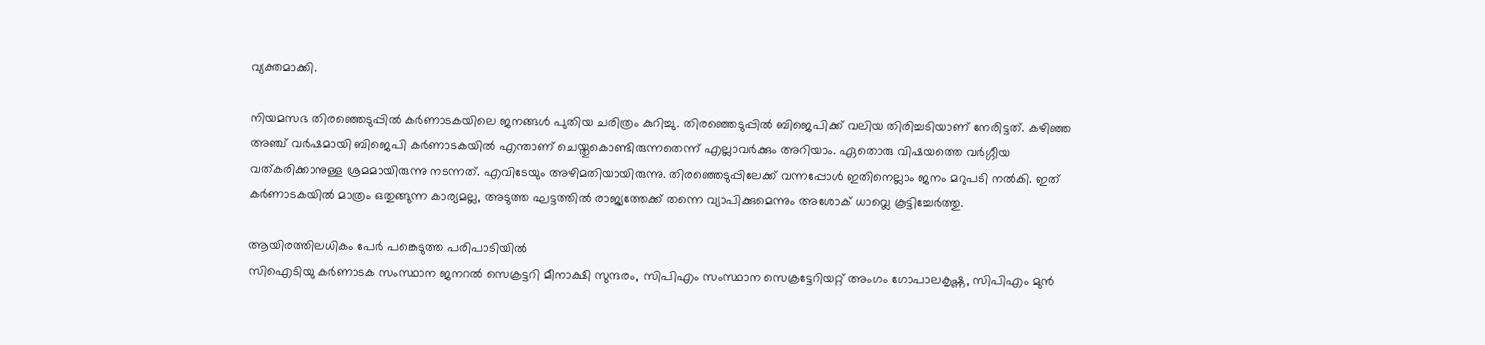വ്യക്തമാക്കി.

നിയമസഭ തിരഞ്ഞെടുപ്പില്‍ കർണാടകയിലെ ജനങ്ങള്‍ പുതിയ ചരിത്രം കുറിച്ചു. തിരഞ്ഞെടുപ്പില്‍ ബിജെപിക്ക് വലിയ തിരിച്ചടിയാണ് നേരിട്ടത്. കഴിഞ്ഞ അഞ്ച് വർഷമായി ബിജെപി കർണാടകയില്‍ എന്താണ് ചെയ്തുകൊണ്ടിരുന്നതെന്ന് എല്ലാവർക്കും അറിയാം. ഏതൊരു വിഷയത്തെ വർഗ്ഗീയ വത്കരിക്കാനുള്ള ശ്രമമായിരുന്നു നടന്നത്. എവിടേയും അഴിമതിയായിരുന്നു. തിരഞ്ഞെടുപ്പിലേക്ക് വന്നപ്പോള്‍ ഇതിനെല്ലാം ജനം മറുപടി നല്‍കി. ഇത് കർണാടകയില്‍ മാത്രം ഒതുങ്ങുന്ന കാര്യമല്ല, അടുത്ത ഘട്ടത്തില്‍ രാജ്യത്തേക്ക് തന്നെ വ്യാപിക്കുമെന്നും അശോക് ധാവ്ലെ കൂട്ടിച്ചേർത്തു.

ആയിരത്തിലധികം പേർ പങ്കെടുത്ത പരിപാടിയിൽ
സിഐടിയു കർണാടക സംസ്ഥാന ജനറൽ സെക്രട്ടറി മീനാക്ഷി സുന്ദരം, സിപിഎം സംസ്ഥാന സെക്രട്ടേറിയറ്റ് അംഗം ഗോപാലകൃഷ്ണ, സിപിഎം മുൻ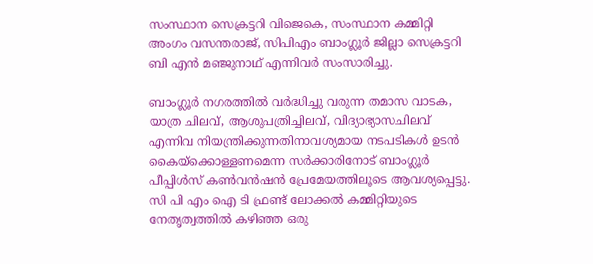സംസ്ഥാന സെക്രട്ടറി വിജെകെ, സംസ്ഥാന കമ്മിറ്റി അംഗം വസന്തരാജ്, സിപിഎം ബാംഗ്ലൂർ ജില്ലാ സെക്രട്ടറി ബി എൻ മഞ്ജുനാഥ് എന്നിവർ സംസാരിച്ചു.

ബാംഗ്ലൂർ നഗരത്തിൽ വർദ്ധിച്ചു വരുന്ന തമാസ വാടക, യാത്ര ചിലവ്, ആശുപത്രിച്ചിലവ്, വിദ്യാഭ്യാസചിലവ് എന്നിവ നിയന്ത്രിക്കുന്നതിനാവശ്യമായ നടപടികൾ ഉടൻ കൈയ്ക്കൊള്ളണമെന്ന സർക്കാരിനോട് ബാംഗ്ലൂർ പീപ്പിൾസ് കൺവൻഷൻ പ്രേമേയത്തിലൂടെ ആവശ്യപ്പെട്ടു. സി പി എം ഐ ടി ഫ്രണ്ട് ലോക്കൽ കമ്മിറ്റിയുടെ നേതൃത്വത്തിൽ കഴിഞ്ഞ ഒരു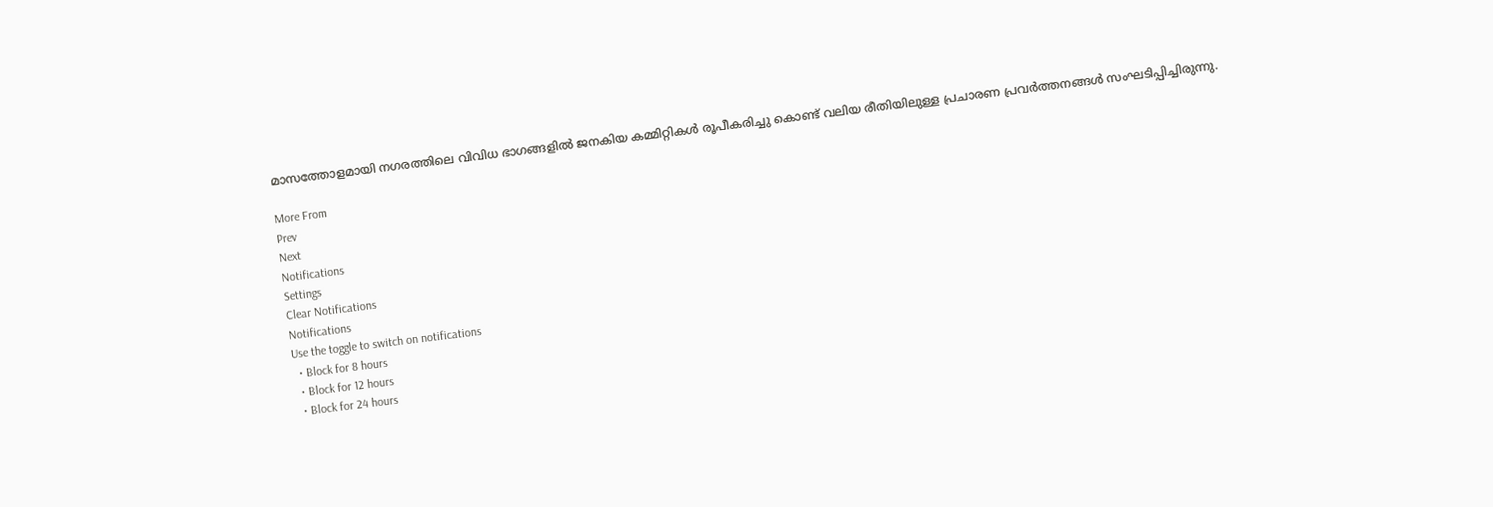മാസത്തോളമായി നഗരത്തിലെ വിവിധ ഭാഗങ്ങളിൽ ജനകിയ കമ്മിറ്റികൾ രൂപീകരിച്ചു കൊണ്ട് വലിയ രീതിയിലുള്ള പ്രചാരണ പ്രവർത്തനങ്ങൾ സംഘടിപ്പിച്ചിരുന്നു.

More From
Prev
Next
Notifications
Settings
Clear Notifications
Notifications
Use the toggle to switch on notifications
  • Block for 8 hours
  • Block for 12 hours
  • Block for 24 hours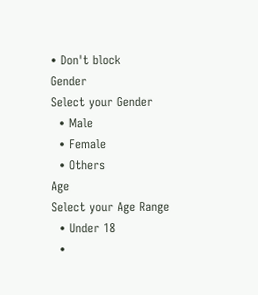• Don't block
Gender
Select your Gender
  • Male
  • Female
  • Others
Age
Select your Age Range
  • Under 18
  •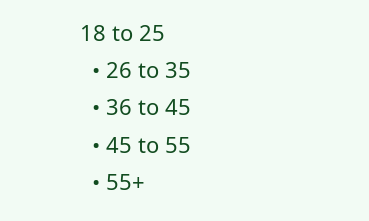18 to 25
  • 26 to 35
  • 36 to 45
  • 45 to 55
  • 55+